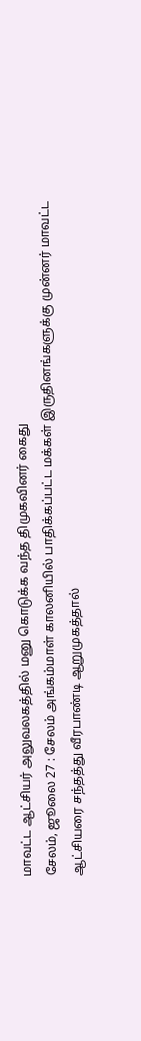மாவட்ட ஆட்சியர் அலுவலகத்தில் மனு கொடுக்க வந்த திமுகவினர் கைது
சேலம், ஜூலை 27 : சேலம் அங்கம்மாள் காலனியில் பாதிக்கப்பட்ட மக்கள் இருதினங்களுக்கு முன்னர் மாவட்ட ஆட்சியரை சந்தத்து வீரபாண்டி ஆறுமுகத்தால்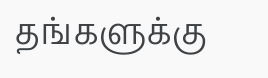தங்களுக்கு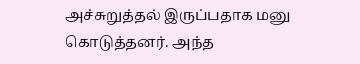அச்சுறுத்தல் இருப்பதாக மனு கொடுத்தனர். அந்த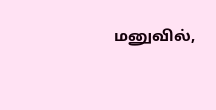மனுவில்,